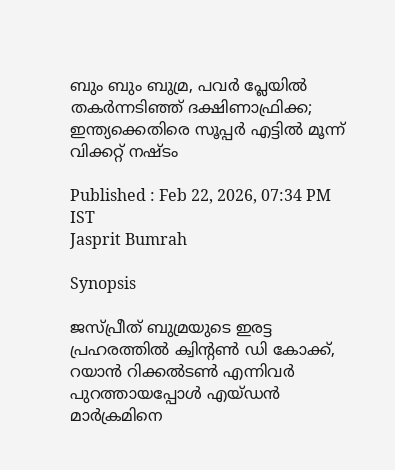ബും ബും ബുമ്ര, പവര്‍ പ്ലേയില്‍ തകര്‍ന്നടിഞ്ഞ് ദക്ഷിണാഫ്രിക്ക; ഇന്ത്യക്കെതിരെ സൂപ്പര്‍ എട്ടില്‍ മൂന്ന് വിക്കറ്റ് നഷ്ടം

Published : Feb 22, 2026, 07:34 PM IST
Jasprit Bumrah

Synopsis

ജസ്പ്രീത് ബുമ്രയുടെ ഇരട്ട പ്രഹരത്തില്‍ ക്വിന്റണ്‍ ഡി കോക്ക്, റയാന്‍ റിക്കല്‍ടണ്‍ എന്നിവര്‍ പുറത്തായപ്പോള്‍ എയ്ഡന്‍ മാര്‍ക്രമിനെ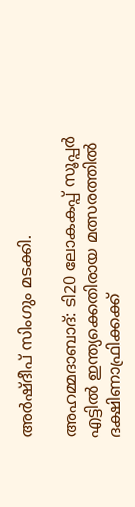അര്‍ഷ്ദീപ് സിംഗും മടക്കി.

അഹമ്മദാബാദ്: ടി20 ലോകകപ്പ് സൂപ്പര്‍ എട്ടില്‍ ഇന്ത്യക്കെതിരായ മത്സരത്തില്‍ ദക്ഷിണാഫ്രിക്കക്ക്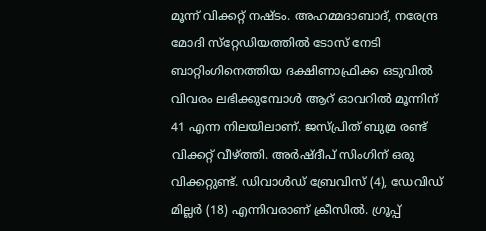മൂന്ന് വിക്കറ്റ് നഷ്ടം. അഹമ്മദാബാദ്, നരേന്ദ്ര മോദി സ്‌റ്റേഡിയത്തില്‍ ടോസ് നേടി ബാറ്റിംഗിനെത്തിയ ദക്ഷിണാഫ്രിക്ക ഒടുവില്‍ വിവരം ലഭിക്കുമ്പോള്‍ ആറ് ഓവറില്‍ മൂന്നിന് 41 എന്ന നിലയിലാണ്. ജസ്പ്രിത് ബുമ്ര രണ്ട് വിക്കറ്റ് വീഴ്ത്തി. അര്‍ഷ്ദീപ് സിംഗിന് ഒരു വിക്കറ്റുണ്ട്. ഡിവാള്‍ഡ് ബ്രേവിസ് (4), ഡേവിഡ് മില്ലര്‍ (18) എന്നിവരാണ് ക്രീസില്‍. ഗ്രൂപ്പ്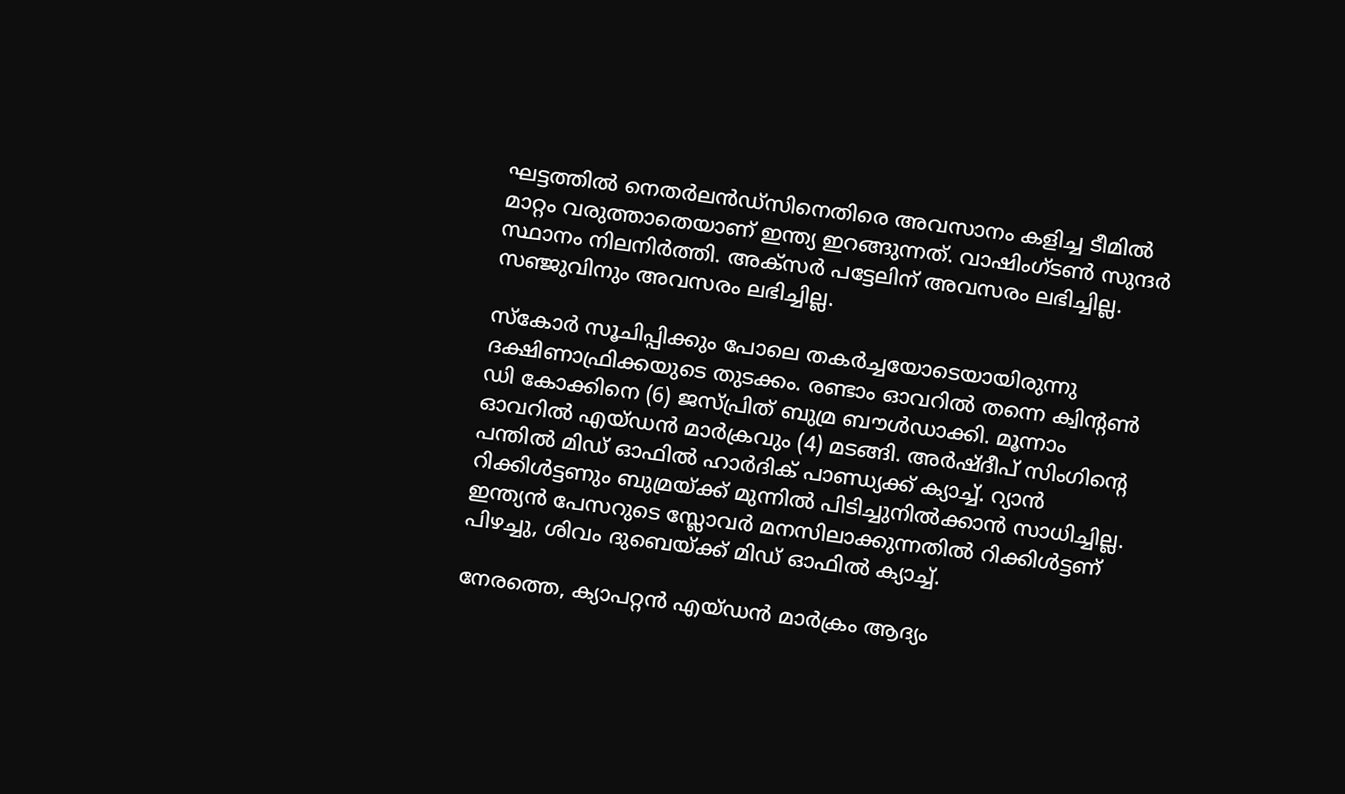ഘട്ടത്തില്‍ നെതര്‍ലന്‍ഡ്‌സിനെതിരെ അവസാനം കളിച്ച ടീമില്‍ മാറ്റം വരുത്താതെയാണ് ഇന്ത്യ ഇറങ്ങുന്നത്. വാഷിംഗ്ടണ്‍ സുന്ദര്‍ സ്ഥാനം നിലനിര്‍ത്തി. അക്‌സര്‍ പട്ടേലിന് അവസരം ലഭിച്ചില്ല. സഞ്ജുവിനും അവസരം ലഭിച്ചില്ല.

സ്‌കോര്‍ സൂചിപ്പിക്കും പോലെ തകര്‍ച്ചയോടെയായിരുന്നു ദക്ഷിണാഫ്രിക്കയുടെ തുടക്കം. രണ്ടാം ഓവറില്‍ തന്നെ ക്വിന്റണ്‍ ഡി കോക്കിനെ (6) ജസ്പ്രിത് ബുമ്ര ബൗള്‍ഡാക്കി. മൂന്നാം ഓവറില്‍ എയ്ഡന്‍ മാര്‍ക്രവും (4) മടങ്ങി. അര്‍ഷ്ദീപ് സിംഗിന്റെ പന്തില്‍ മിഡ് ഓഫില്‍ ഹാര്‍ദിക് പാണ്ഡ്യക്ക് ക്യാച്ച്. റ്യാന്‍ റിക്കിള്‍ട്ടണും ബുമ്രയ്ക്ക് മുന്നില്‍ പിടിച്ചുനില്‍ക്കാന്‍ സാധിച്ചില്ല. ഇന്ത്യന്‍ പേസറുടെ സ്ലോവര്‍ മനസിലാക്കുന്നതില്‍ റിക്കിള്‍ട്ടണ് പിഴച്ചു, ശിവം ദുബെയ്ക്ക് മിഡ് ഓഫില്‍ ക്യാച്ച്.

നേരത്തെ, ക്യാപറ്റന്‍ എയ്ഡന്‍ മാര്‍ക്രം ആദ്യം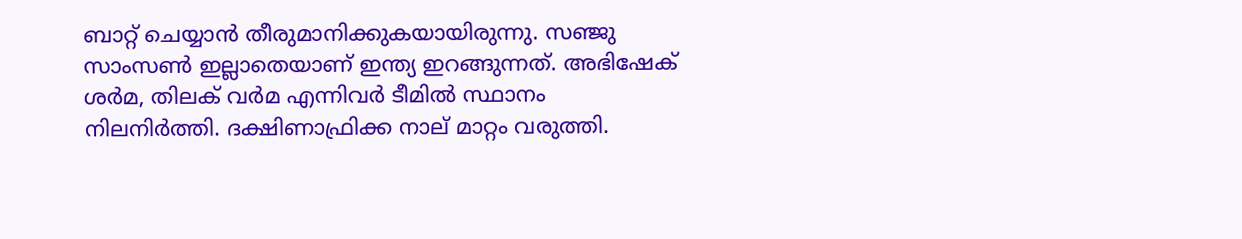ബാറ്റ് ചെയ്യാന്‍ തീരുമാനിക്കുകയായിരുന്നു. സഞ്ജു സാംസണ്‍ ഇല്ലാതെയാണ് ഇന്ത്യ ഇറങ്ങുന്നത്. അഭിഷേക് ശര്‍മ, തിലക് വര്‍മ എന്നിവര്‍ ടീമില്‍ സ്ഥാനം നിലനിര്‍ത്തി. ദക്ഷിണാഫ്രിക്ക നാല് മാറ്റം വരുത്തി.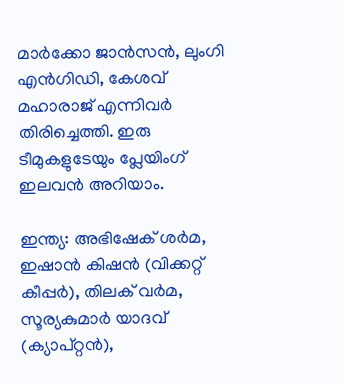മാര്‍ക്കോ ജാന്‍സന്‍, ലുംഗി എന്‍ഗിഡി, കേശവ് മഹാരാജ് എന്നിവര്‍ തിരിച്ചെത്തി. ഇരു ടീമുകളുടേയും പ്ലേയിംഗ് ഇലവന്‍ അറിയാം.

ഇന്ത്യ: അഭിഷേക് ശര്‍മ, ഇഷാന്‍ കിഷന്‍ (വിക്കറ്റ് കീപ്പര്‍), തിലക് വര്‍മ, സൂര്യകുമാര്‍ യാദവ് (ക്യാപ്റ്റന്‍),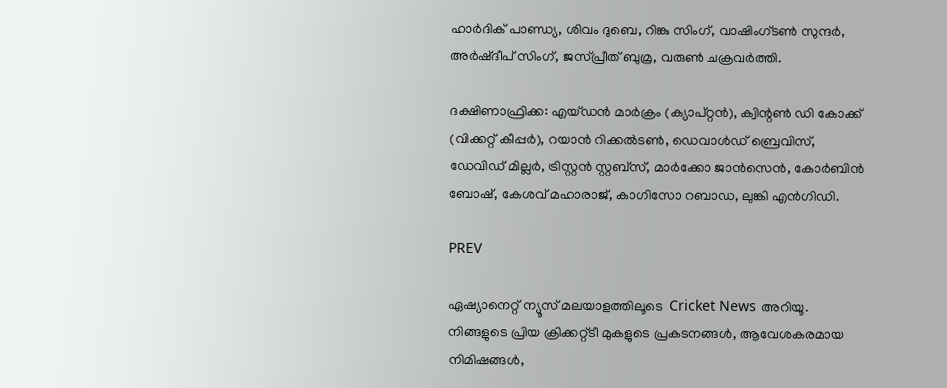ഹാര്‍ദിക് പാണ്ഡ്യ, ശിവം ദുബെ, റിങ്കു സിംഗ്, വാഷിംഗ്ടണ്‍ സുന്ദര്‍, അര്‍ഷ്ദീപ് സിംഗ്, ജസ്പ്രീത് ബുമ്ര, വരുണ്‍ ചക്രവര്‍ത്തി.

ദക്ഷിണാഫ്രിക്ക: എയ്ഡന്‍ മാര്‍ക്രം (ക്യാപ്റ്റന്‍), ക്വിന്റണ്‍ ഡി കോക്ക് (വിക്കറ്റ് കീപ്പര്‍), റയാന്‍ റിക്കല്‍ടണ്‍, ഡെവാള്‍ഡ് ബ്രെവിസ്, ഡേവിഡ് മില്ലര്‍, ട്രിസ്റ്റന്‍ സ്റ്റബ്‌സ്, മാര്‍ക്കോ ജാന്‍സെന്‍, കോര്‍ബിന്‍ ബോഷ്, കേശവ് മഹാരാജ്, കാഗിസോ റബാഡ, ലുങ്കി എന്‍ഗിഡി.

PREV

ഏഷ്യാനെറ്റ് ന്യൂസ് മലയാളത്തിലൂടെ  Cricket News അറിയൂ.  നിങ്ങളുടെ പ്രിയ ക്രിക്കറ്റ്ടീ മുകളുടെ പ്രകടനങ്ങൾ, ആവേശകരമായ നിമിഷങ്ങൾ,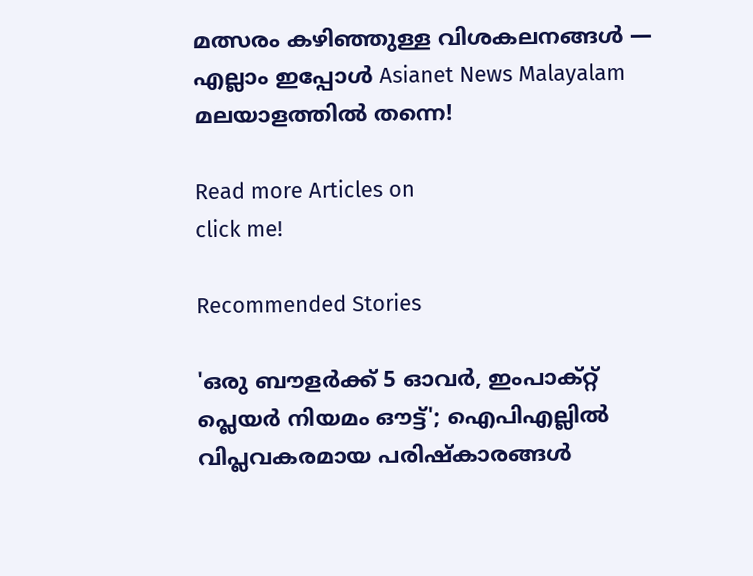മത്സരം കഴിഞ്ഞുള്ള വിശകലനങ്ങൾ — എല്ലാം ഇപ്പോൾ Asianet News Malayalam മലയാളത്തിൽ തന്നെ!

Read more Articles on
click me!

Recommended Stories

'ഒരു ബൗളർക്ക് 5 ഓവർ, ഇംപാക്റ്റ് പ്ലെയർ നിയമം ഔട്ട്'; ഐപിഎല്ലിൽ വിപ്ലവകരമായ പരിഷ്കാരങ്ങൾ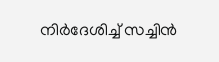നിര്‍ദേശിച്ച് സച്ചിൻ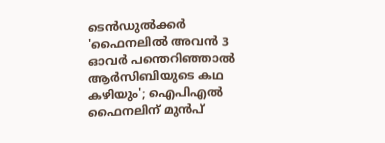ടെൻഡുൽക്കർ
'ഫൈനലിൽ അവൻ 3 ഓവർ പന്തെറിഞ്ഞാൽ ആർസിബിയുടെ കഥ കഴിയും'; ഐപിഎൽ ഫൈനലിന് മുൻപ്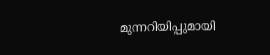മുന്നറിയിപ്പുമായി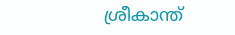ശ്രീകാന്ത്